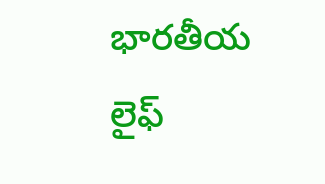భారతీయ లైఫ్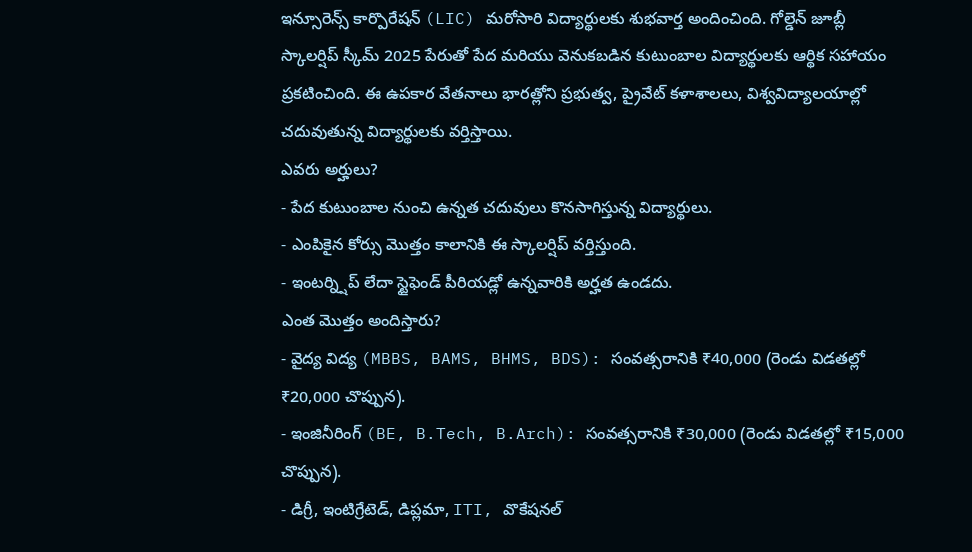ఇన్సూరెన్స్ కార్పొరేషన్ (LIC) మరోసారి విద్యార్థులకు శుభవార్త అందించింది. గోల్డెన్ జూబ్లీ స్కాలర్షిప్ స్కీమ్ 2025 పేరుతో పేద మరియు వెనుకబడిన కుటుంబాల విద్యార్థులకు ఆర్థిక సహాయం ప్రకటించింది. ఈ ఉపకార వేతనాలు భారత్లోని ప్రభుత్వ, ప్రైవేట్ కళాశాలలు, విశ్వవిద్యాలయాల్లో చదువుతున్న విద్యార్థులకు వర్తిస్తాయి.
ఎవరు అర్హులు?
- పేద కుటుంబాల నుంచి ఉన్నత చదువులు కొనసాగిస్తున్న విద్యార్థులు.
- ఎంపికైన కోర్సు మొత్తం కాలానికి ఈ స్కాలర్షిప్ వర్తిస్తుంది.
- ఇంటర్న్షిప్ లేదా స్టైఫెండ్ పీరియడ్లో ఉన్నవారికి అర్హత ఉండదు.
ఎంత మొత్తం అందిస్తారు?
- వైద్య విద్య (MBBS, BAMS, BHMS, BDS): సంవత్సరానికి ₹40,000 (రెండు విడతల్లో ₹20,000 చొప్పున).
- ఇంజినీరింగ్ (BE, B.Tech, B.Arch): సంవత్సరానికి ₹30,000 (రెండు విడతల్లో ₹15,000 చొప్పున).
- డిగ్రీ, ఇంటిగ్రేటెడ్, డిప్లమా, ITI, వొకేషనల్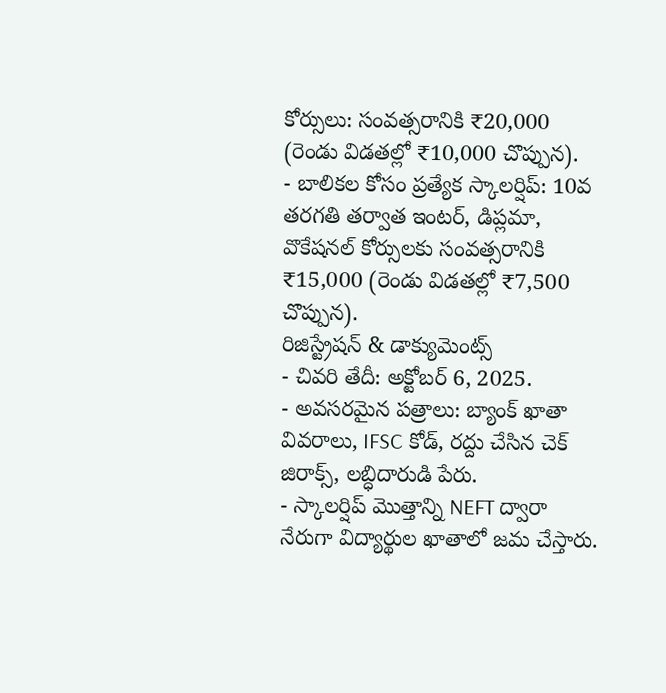కోర్సులు: సంవత్సరానికి ₹20,000 (రెండు విడతల్లో ₹10,000 చొప్పున).
- బాలికల కోసం ప్రత్యేక స్కాలర్షిప్: 10వ తరగతి తర్వాత ఇంటర్, డిప్లమా, వొకేషనల్ కోర్సులకు సంవత్సరానికి ₹15,000 (రెండు విడతల్లో ₹7,500 చొప్పున).
రిజిస్ట్రేషన్ & డాక్యుమెంట్స్
- చివరి తేదీ: అక్టోబర్ 6, 2025.
- అవసరమైన పత్రాలు: బ్యాంక్ ఖాతా వివరాలు, IFSC కోడ్, రద్దు చేసిన చెక్ జిరాక్స్, లబ్ధిదారుడి పేరు.
- స్కాలర్షిప్ మొత్తాన్ని NEFT ద్వారా నేరుగా విద్యార్థుల ఖాతాలో జమ చేస్తారు.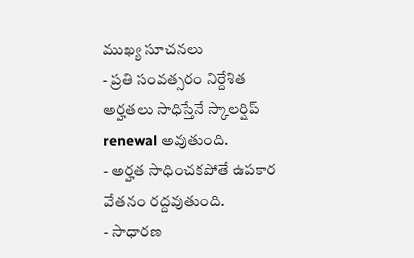ముఖ్య సూచనలు
- ప్రతి సంవత్సరం నిర్దేశిత అర్హతలు సాధిస్తేనే స్కాలర్షిప్ renewal అవుతుంది.
- అర్హత సాధించకపోతే ఉపకార వేతనం రద్దవుతుంది.
- సాధారణ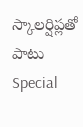స్కాలర్షిప్లతో పాటు Special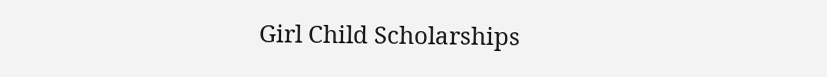Girl Child Scholarships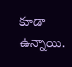కూడా ఉన్నాయి.